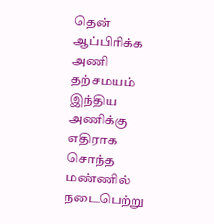தென் ஆப்பிரிக்க அணி தற்சமயம் இந்திய அணிக்கு எதிராக சொந்த மண்ணில் நடைபெற்று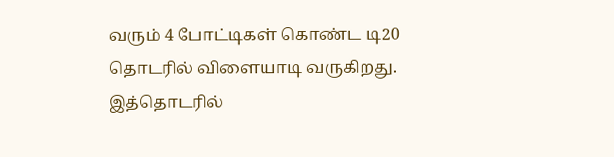வரும் 4 போட்டிகள் கொண்ட டி20 தொடரில் விளையாடி வருகிறது. இத்தொடரில்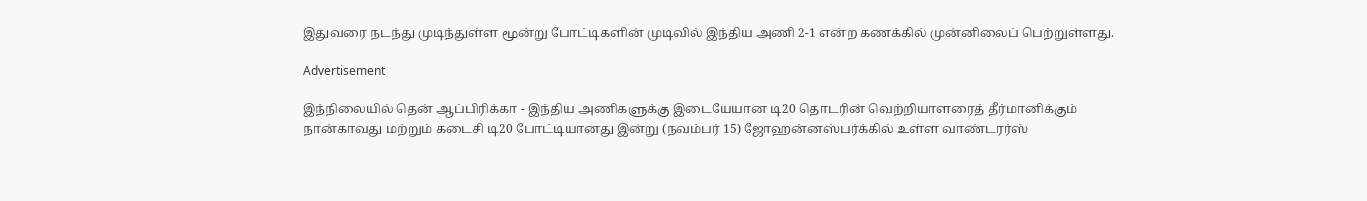இதுவரை நடந்து முடிந்துள்ள மூன்று போட்டிகளின் முடிவில் இந்திய அணி 2-1 என்ற கணக்கில் முன்னிலைப் பெற்றுள்ளது.

Advertisement

இந்நிலையில் தென் ஆப்பிரிக்கா - இந்திய அணிகளுக்கு இடையேயான டி20 தொடரின் வெற்றியாளரைத் தீர்மானிக்கும் நான்காவது மற்றும் கடைசி டி20 போட்டியானது இன்று (நவம்பர் 15) ஜோஹன்னஸ்பர்க்கில் உள்ள வாண்டரர்ஸ்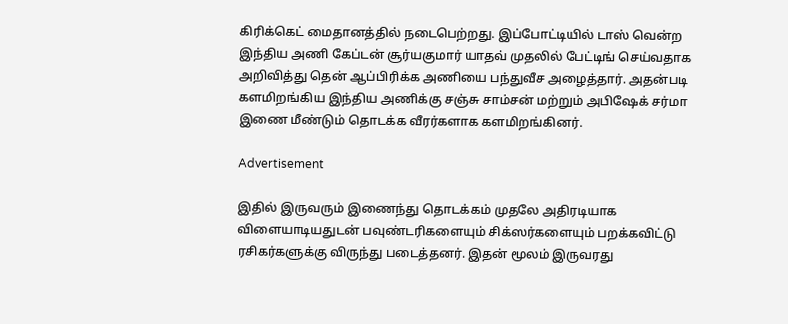கிரிக்கெட் மைதானத்தில் நடைபெற்றது. இப்போட்டியில் டாஸ் வென்ற இந்திய அணி கேப்டன் சூர்யகுமார் யாதவ் முதலில் பேட்டிங் செய்வதாக அறிவித்து தென் ஆப்பிரிக்க அணியை பந்துவீச அழைத்தார். அதன்படி களமிறங்கிய இந்திய அணிக்கு சஞ்சு சாம்சன் மற்றும் அபிஷேக் சர்மா இணை மீண்டும் தொடக்க வீரர்களாக களமிறங்கினர்.

Advertisement

இதில் இருவரும் இணைந்து தொடக்கம் முதலே அதிரடியாக விளையாடியதுடன் பவுண்டரிகளையும் சிக்ஸர்களையும் பறக்கவிட்டு ரசிகர்களுக்கு விருந்து படைத்தனர். இதன் மூலம் இருவரது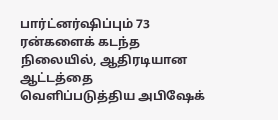பார்ட்னர்ஷிப்பும் 73 ரன்களைக் கடந்த நிலையில், ஆதிரடியான ஆட்டத்தை வெளிப்படுத்திய அபிஷேக்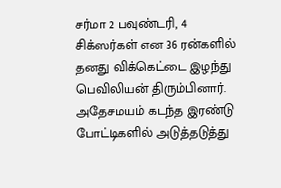சர்மா 2 பவுண்டரி, 4 சிக்ஸர்கள் என 36 ரன்களில் தனது விக்கெட்டை இழந்து பெவிலியன் திரும்பினார். அதேசமயம் கடந்த இரண்டு போட்டிகளில் அடுத்தடுத்து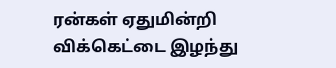ரன்கள் ஏதுமின்றி விக்கெட்டை இழந்து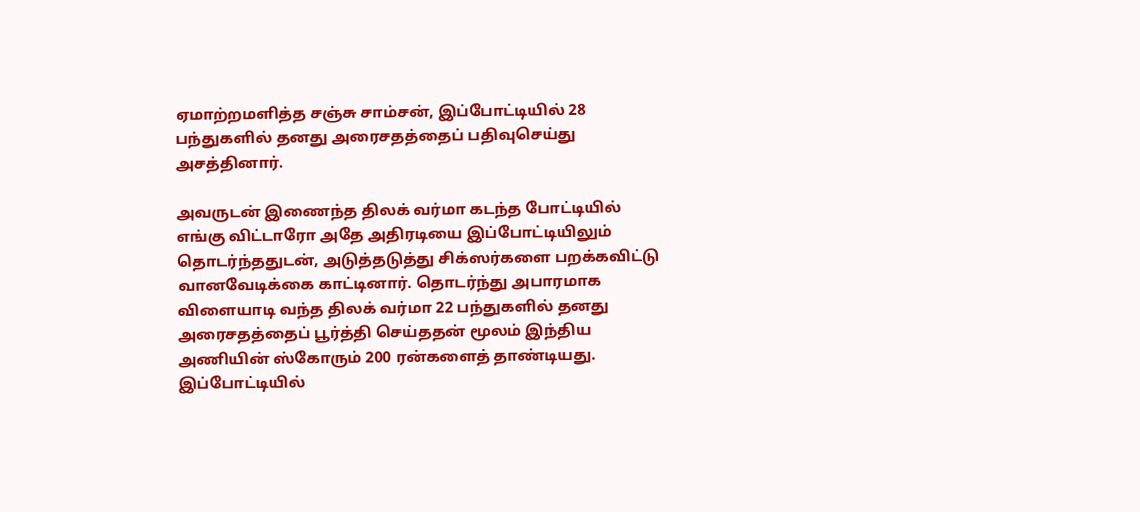ஏமாற்றமளித்த சஞ்சு சாம்சன், இப்போட்டியில் 28 பந்துகளில் தனது அரைசதத்தைப் பதிவுசெய்து அசத்தினார்.

அவருடன் இணைந்த திலக் வர்மா கடந்த போட்டியில் எங்கு விட்டாரோ அதே அதிரடியை இப்போட்டியிலும் தொடர்ந்ததுடன், அடுத்தடுத்து சிக்ஸர்களை பறக்கவிட்டு வானவேடிக்கை காட்டினார். தொடர்ந்து அபாரமாக விளையாடி வந்த திலக் வர்மா 22 பந்துகளில் தனது அரைசதத்தைப் பூர்த்தி செய்ததன் மூலம் இந்திய அணியின் ஸ்கோரும் 200 ரன்களைத் தாண்டியது. இப்போட்டியில்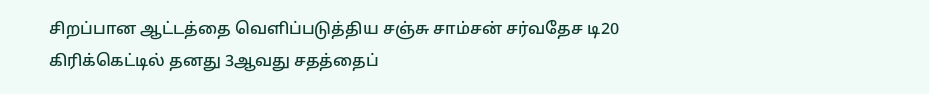சிறப்பான ஆட்டத்தை வெளிப்படுத்திய சஞ்சு சாம்சன் சர்வதேச டி20 கிரிக்கெட்டில் தனது 3ஆவது சதத்தைப்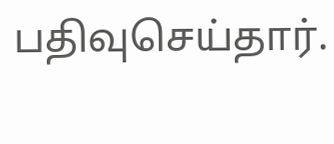பதிவுசெய்தார்.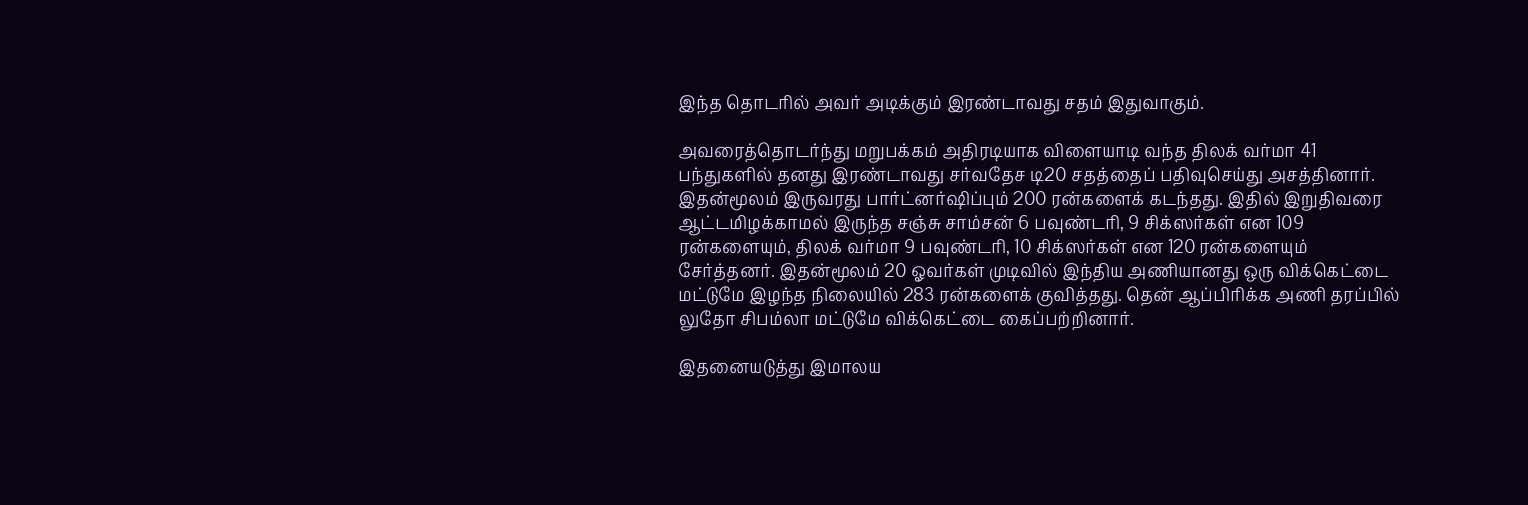இந்த தொடரில் அவர் அடிக்கும் இரண்டாவது சதம் இதுவாகும்.

அவரைத்தொடர்ந்து மறுபக்கம் அதிரடியாக விளையாடி வந்த திலக் வர்மா 41 பந்துகளில் தனது இரண்டாவது சர்வதேச டி20 சதத்தைப் பதிவுசெய்து அசத்தினார். இதன்மூலம் இருவரது பார்ட்னர்ஷிப்பும் 200 ரன்களைக் கடந்தது. இதில் இறுதிவரை ஆட்டமிழக்காமல் இருந்த சஞ்சு சாம்சன் 6 பவுண்டரி, 9 சிக்ஸர்கள் என 109 ரன்களையும், திலக் வர்மா 9 பவுண்டரி, 10 சிக்ஸர்கள் என 120 ரன்களையும் சேர்த்தனர். இதன்மூலம் 20 ஓவர்கள் முடிவில் இந்திய அணியானது ஒரு விக்கெட்டை மட்டுமே இழந்த நிலையில் 283 ரன்களைக் குவித்தது. தென் ஆப்பிரிக்க அணி தரப்பில் லுதோ சிபம்லா மட்டுமே விக்கெட்டை கைப்பற்றினார்.

இதனையடுத்து இமாலய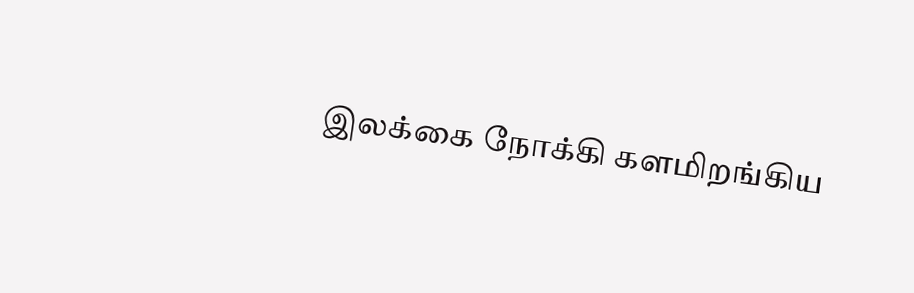இலக்கை நோக்கி களமிறங்கிய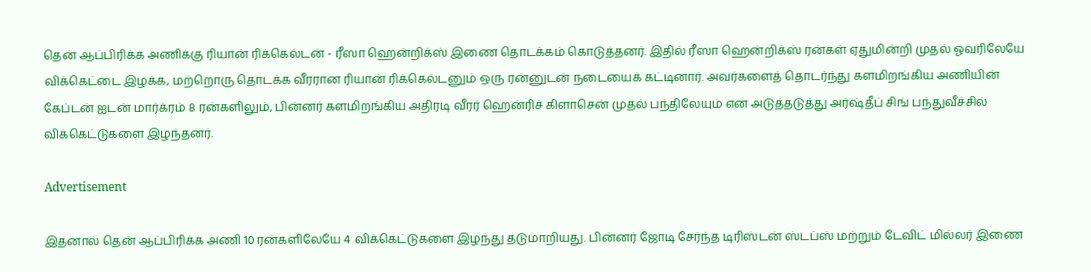தென் ஆப்பிரிக்க அணிக்கு ரியான் ரிக்கெல்டன் - ரீஸா ஹென்றிக்ஸ் இணை தொடக்கம் கொடுத்தனர். இதில் ரீஸா ஹென்றிக்ஸ் ரன்கள் ஏதுமின்றி முதல் ஓவரிலேயே விக்கெட்டை இழக்க, மற்றொரு தொடக்க வீரரான ரியான் ரிக்கெல்டனும் ஒரு ரன்னுடன் நடையைக் கட்டினார். அவர்களைத் தொடர்ந்து களமிறங்கிய அணியின் கேப்டன் ஐடன் மார்க்ரம் 8 ரன்களிலும், பின்னர் களமிறங்கிய அதிரடி வீரர் ஹென்ரிச் கிளாசென் முதல் பந்திலேயும் என அடுத்தடுத்து அர்ஷ்தீப் சிங் பந்துவீச்சில் விக்கெட்டுகளை இழந்தனர்.

Advertisement

இதனால் தென் ஆப்பிரிக்க அணி 10 ரன்களிலேயே 4 விக்கெட்டுகளை இழந்து தடுமாறியது. பின்னர் ஜோடி சேர்ந்த டிரிஸ்டன் ஸ்டப்ஸ் மற்றும் டேவிட் மில்லர் இணை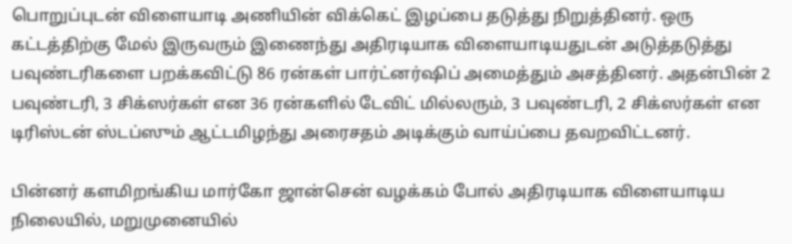பொறுப்புடன் விளையாடி அணியின் விக்கெட் இழப்பை தடுத்து நிறுத்தினர். ஒரு கட்டத்திற்கு மேல் இருவரும் இணைந்து அதிரடியாக விளையாடியதுடன் அடுத்தடுத்து பவுண்டரிகளை பறக்கவிட்டு 86 ரன்கள் பார்ட்னர்ஷிப் அமைத்தும் அசத்தினர். அதன்பின் 2 பவுண்டரி, 3 சிக்ஸர்கள் என 36 ரன்களில் டேவிட் மில்லரும், 3 பவுண்டரி, 2 சிக்ஸர்கள் என டிரிஸ்டன் ஸ்டப்ஸும் ஆட்டமிழந்து அரைசதம் அடிக்கும் வாய்ப்பை தவறவிட்டனர்.

பின்னர் களமிறங்கிய மார்கோ ஜான்சென் வழக்கம் போல் அதிரடியாக விளையாடிய நிலையில், மறுமுனையில்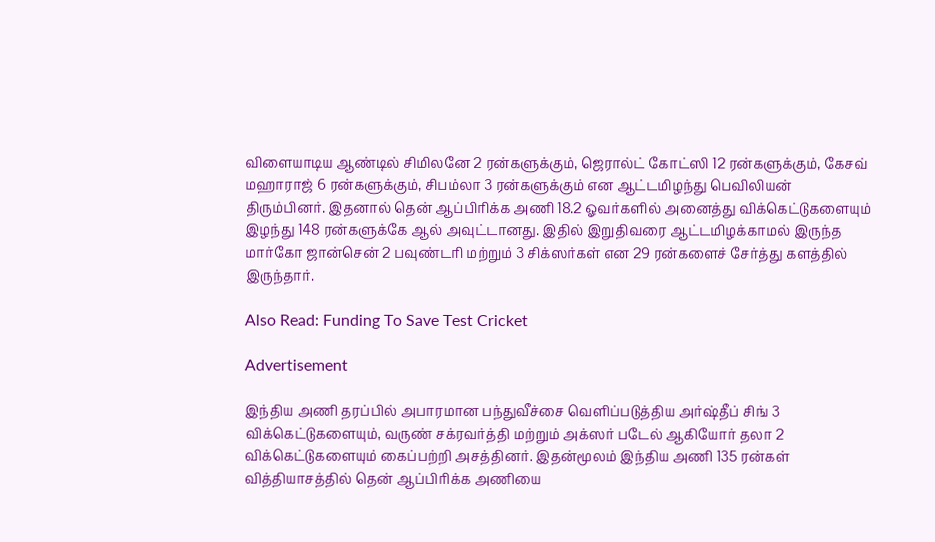விளையாடிய ஆண்டில் சிமிலனே 2 ரன்களுக்கும், ஜெரால்ட் கோட்ஸி 12 ரன்களுக்கும், கேசவ் மஹாராஜ் 6 ரன்களுக்கும், சிபம்லா 3 ரன்களுக்கும் என ஆட்டமிழந்து பெவிலியன் திரும்பினர். இதனால் தென் ஆப்பிரிக்க அணி 18.2 ஓவர்களில் அனைத்து விக்கெட்டுகளையும் இழந்து 148 ரன்களுக்கே ஆல் அவுட்டானது. இதில் இறுதிவரை ஆட்டமிழக்காமல் இருந்த மார்கோ ஜான்சென் 2 பவுண்டரி மற்றும் 3 சிக்ஸர்கள் என 29 ரன்களைச் சேர்த்து களத்தில் இருந்தார்.

Also Read: Funding To Save Test Cricket

Advertisement

இந்திய அணி தரப்பில் அபாரமான பந்துவீச்சை வெளிப்படுத்திய அர்ஷ்தீப் சிங் 3 விக்கெட்டுகளையும், வருண் சக்ரவர்த்தி மற்றும் அக்ஸர் படேல் ஆகியோர் தலா 2 விக்கெட்டுகளையும் கைப்பற்றி அசத்தினர். இதன்மூலம் இந்திய அணி 135 ரன்கள் வித்தியாசத்தில் தென் ஆப்பிரிக்க அணியை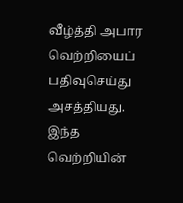வீழ்த்தி அபார வெற்றியைப் பதிவுசெய்து அசத்தியது. இந்த வெற்றியின்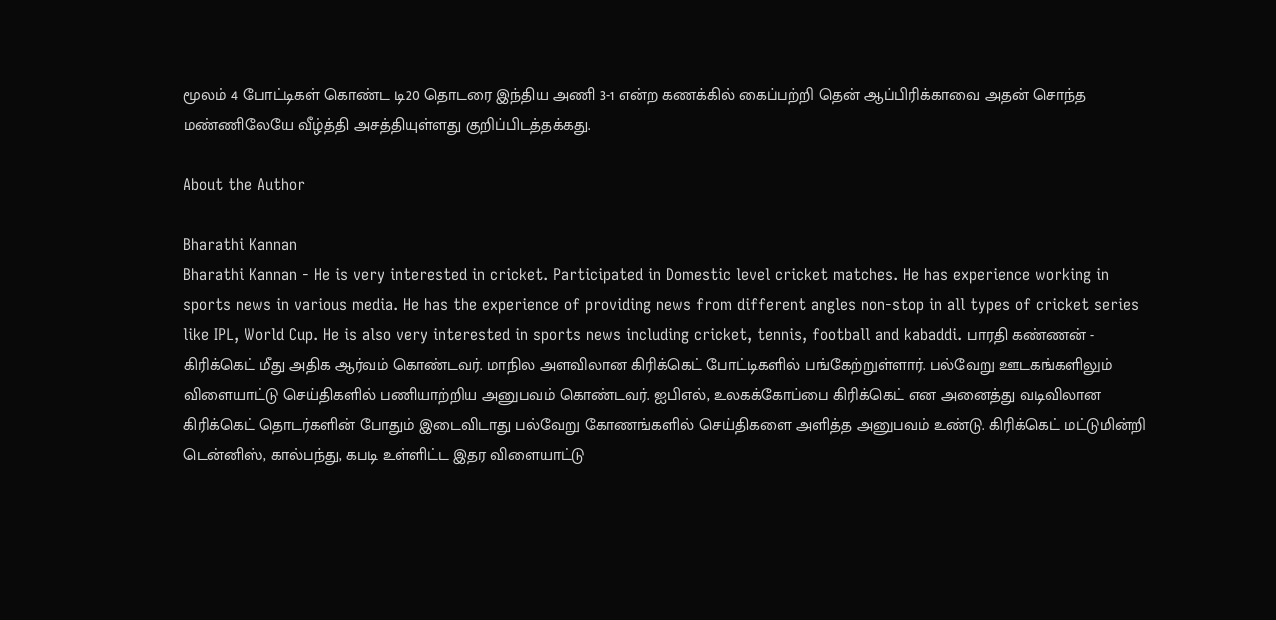மூலம் 4 போட்டிகள் கொண்ட டி20 தொடரை இந்திய அணி 3-1 என்ற கணக்கில் கைப்பற்றி தென் ஆப்பிரிக்காவை அதன் சொந்த மண்ணிலேயே வீழ்த்தி அசத்தியுள்ளது குறிப்பிடத்தக்கது.

About the Author

Bharathi Kannan
Bharathi Kannan - He is very interested in cricket. Participated in Domestic level cricket matches. He has experience working in sports news in various media. He has the experience of providing news from different angles non-stop in all types of cricket series like IPL, World Cup. He is also very interested in sports news including cricket, tennis, football and kabaddi. பாரதி கண்ணன் - கிரிக்கெட் மீது அதிக ஆர்வம் கொண்டவர். மாநில அளவிலான கிரிக்கெட் போட்டிகளில் பங்கேற்றுள்ளார். பல்வேறு ஊடகங்களிலும் விளையாட்டு செய்திகளில் பணியாற்றிய அனுபவம் கொண்டவர். ஐபிஎல், உலகக்கோப்பை கிரிக்கெட் என அனைத்து வடிவிலான கிரிக்கெட் தொடர்களின் போதும் இடைவிடாது பல்வேறு கோணங்களில் செய்திகளை அளித்த அனுபவம் உண்டு. கிரிக்கெட் மட்டுமின்றி டென்னிஸ், கால்பந்து, கபடி உள்ளிட்ட இதர விளையாட்டு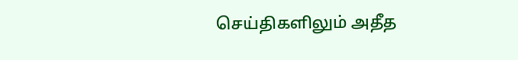செய்திகளிலும் அதீத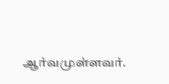ஆர்வமுள்ளவர்.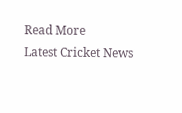Read More
Latest Cricket News